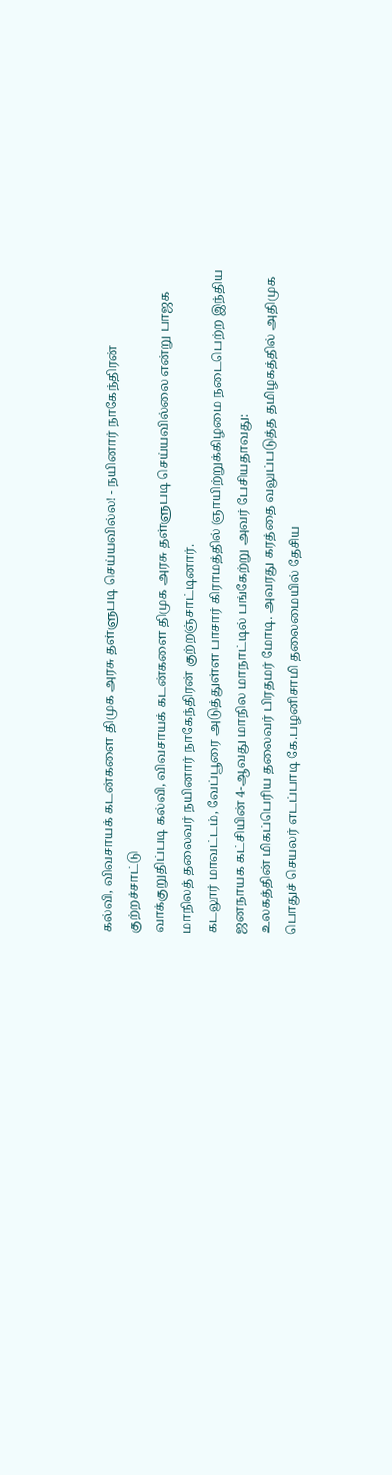கல்வி, விவசாயக் கடன்களை திமுக அரசு தள்ளுபடி செய்யவில்ல! - நயினார் நாகேந்திரன் குற்றச்சாட்டு
வாக்குறுதிப்படி கல்வி, விவசாயக் கடன்களை திமுக அரசு தள்ளுபடி செய்யவில்லை என்று பாஜக மாநிலத் தலைவர் நயினார் நாகேந்திரன் குற்றஞ்சாட்டினார்.
கடலூர் மாவட்டம், வேப்பூரை அடுத்துள்ள பாசார் கிராமத்தில் ஞாயிற்றுக்கிழமை நடைபெற்ற இந்திய ஜனநாயக கட்சியின் 4-ஆவது மாநில மாநாட்டில் பங்கேற்று அவர் பேசியதாவது:
உலகத்தின் மிகப்பெரிய தலைவர் பிரதமர் மோடி. அவரது கரத்தை வலுப்படுத்த தமிழகத்தில் அதிமுக பொதுச் செயலர் எடப்பாடி கே.பழனிசாமி தலைமையில் தேசிய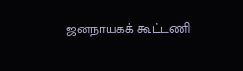ஜனநாயகக் கூட்டணி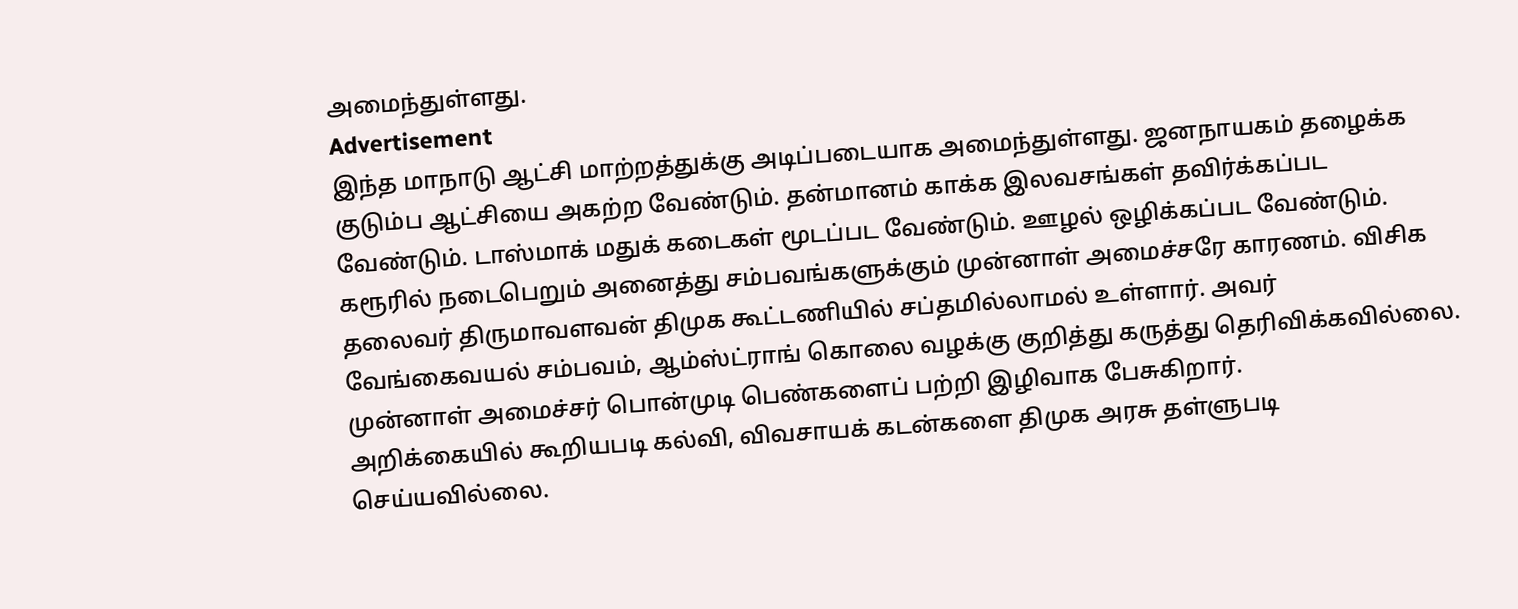அமைந்துள்ளது.
Advertisement
இந்த மாநாடு ஆட்சி மாற்றத்துக்கு அடிப்படையாக அமைந்துள்ளது. ஜனநாயகம் தழைக்க குடும்ப ஆட்சியை அகற்ற வேண்டும். தன்மானம் காக்க இலவசங்கள் தவிர்க்கப்பட வேண்டும். டாஸ்மாக் மதுக் கடைகள் மூடப்பட வேண்டும். ஊழல் ஒழிக்கப்பட வேண்டும்.
கரூரில் நடைபெறும் அனைத்து சம்பவங்களுக்கும் முன்னாள் அமைச்சரே காரணம். விசிக தலைவர் திருமாவளவன் திமுக கூட்டணியில் சப்தமில்லாமல் உள்ளார். அவர் வேங்கைவயல் சம்பவம், ஆம்ஸ்ட்ராங் கொலை வழக்கு குறித்து கருத்து தெரிவிக்கவில்லை. முன்னாள் அமைச்சர் பொன்முடி பெண்களைப் பற்றி இழிவாக பேசுகிறார்.
அறிக்கையில் கூறியபடி கல்வி, விவசாயக் கடன்களை திமுக அரசு தள்ளுபடி செய்யவில்லை.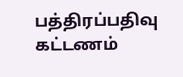பத்திரப்பதிவு கட்டணம்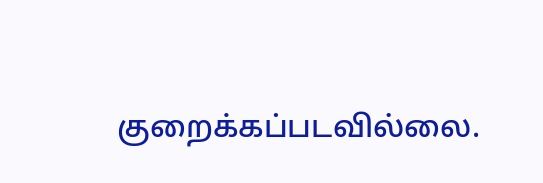குறைக்கப்படவில்லை.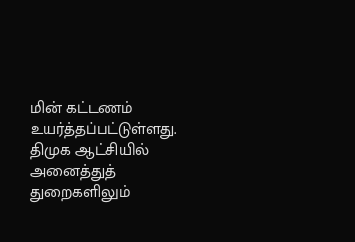மின் கட்டணம் உயர்த்தப்பட்டுள்ளது. திமுக ஆட்சியில் அனைத்துத் துறைகளிலும்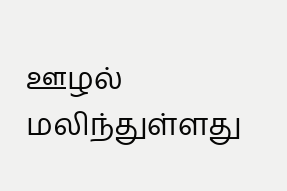ஊழல் மலிந்துள்ளது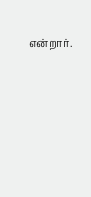என்றார்.